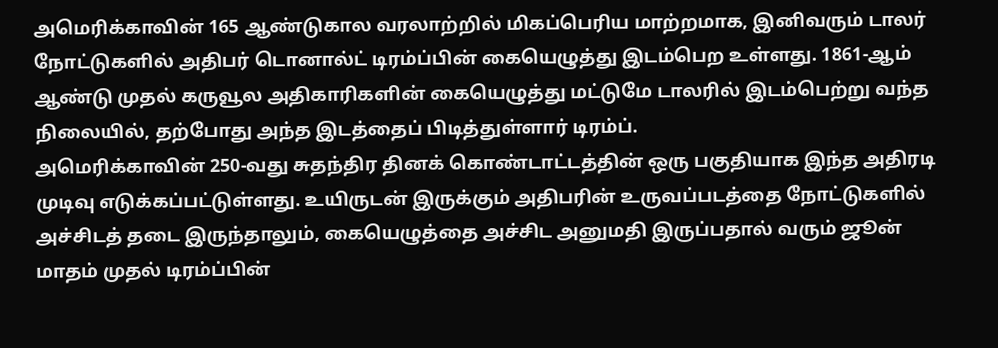அமெரிக்காவின் 165 ஆண்டுகால வரலாற்றில் மிகப்பெரிய மாற்றமாக, இனிவரும் டாலர் நோட்டுகளில் அதிபர் டொனால்ட் டிரம்ப்பின் கையெழுத்து இடம்பெற உள்ளது. 1861-ஆம் ஆண்டு முதல் கருவூல அதிகாரிகளின் கையெழுத்து மட்டுமே டாலரில் இடம்பெற்று வந்த நிலையில், தற்போது அந்த இடத்தைப் பிடித்துள்ளார் டிரம்ப்.
அமெரிக்காவின் 250-வது சுதந்திர தினக் கொண்டாட்டத்தின் ஒரு பகுதியாக இந்த அதிரடி முடிவு எடுக்கப்பட்டுள்ளது. உயிருடன் இருக்கும் அதிபரின் உருவப்படத்தை நோட்டுகளில் அச்சிடத் தடை இருந்தாலும், கையெழுத்தை அச்சிட அனுமதி இருப்பதால் வரும் ஜூன் மாதம் முதல் டிரம்ப்பின்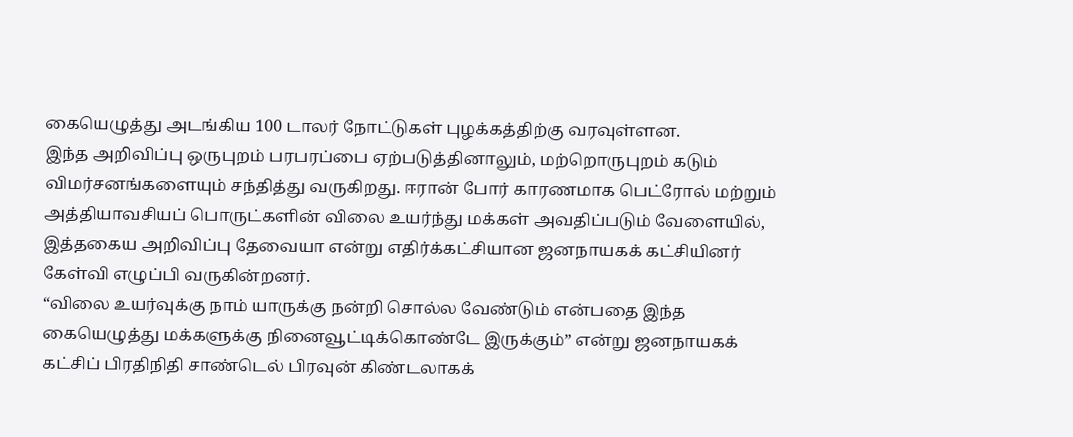கையெழுத்து அடங்கிய 100 டாலர் நோட்டுகள் புழக்கத்திற்கு வரவுள்ளன.
இந்த அறிவிப்பு ஒருபுறம் பரபரப்பை ஏற்படுத்தினாலும், மற்றொருபுறம் கடும் விமர்சனங்களையும் சந்தித்து வருகிறது. ஈரான் போர் காரணமாக பெட்ரோல் மற்றும் அத்தியாவசியப் பொருட்களின் விலை உயர்ந்து மக்கள் அவதிப்படும் வேளையில், இத்தகைய அறிவிப்பு தேவையா என்று எதிர்க்கட்சியான ஜனநாயகக் கட்சியினர் கேள்வி எழுப்பி வருகின்றனர்.
“விலை உயர்வுக்கு நாம் யாருக்கு நன்றி சொல்ல வேண்டும் என்பதை இந்த கையெழுத்து மக்களுக்கு நினைவூட்டிக்கொண்டே இருக்கும்” என்று ஜனநாயகக் கட்சிப் பிரதிநிதி சாண்டெல் பிரவுன் கிண்டலாகக்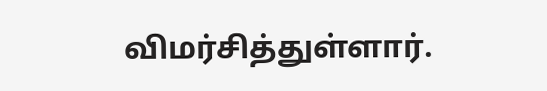விமர்சித்துள்ளார்.